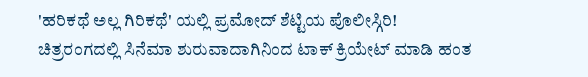'ಹರಿಕಥೆ ಅಲ್ಲ ಗಿರಿಕಥೆ' ಯಲ್ಲಿ ಪ್ರಮೋದ್ ಶೆಟ್ಟಿಯ ಪೊಲೀಸ್ಗಿರಿ!
ಚಿತ್ರರಂಗದಲ್ಲಿ ಸಿನೆಮಾ ಶುರುವಾದಾಗಿನಿಂದ ಟಾಕ್ ಕ್ರಿಯೇಟ್ ಮಾಡಿ ಹಂತ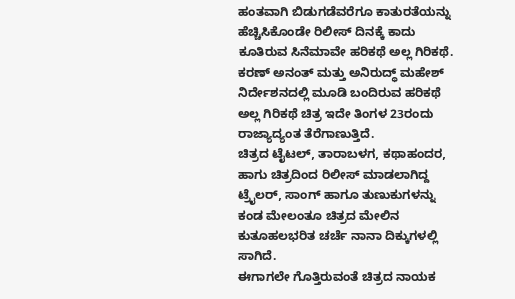ಹಂತವಾಗಿ ಬಿಡುಗಡೆವರೆಗೂ ಕಾತುರತೆಯನ್ನು ಹೆಚ್ಚಿಸಿಕೊಂಡೇ ರಿಲೀಸ್ ದಿನಕ್ಕೆ ಕಾದು ಕೂತಿರುವ ಸಿನೆಮಾವೇ ಹರಿಕಥೆ ಅಲ್ಲ ಗಿರಿಕಥೆ. ಕರಣ್ ಅನಂತ್ ಮತ್ತು ಅನಿರುದ್ಧ್ ಮಹೇಶ್ ನಿರ್ದೇಶನದಲ್ಲಿ ಮೂಡಿ ಬಂದಿರುವ ಹರಿಕಥೆ ಅಲ್ಲ ಗಿರಿಕಥೆ ಚಿತ್ರ ಇದೇ ತಿಂಗಳ 23ರಂದು ರಾಜ್ಯಾದ್ಯಂತ ತೆರೆಗಾಣುತ್ತಿದೆ.
ಚಿತ್ರದ ಟೈಟಲ್, ತಾರಾಬಳಗ, ಕಥಾಹಂದರ, ಹಾಗು ಚಿತ್ರದಿಂದ ರಿಲೀಸ್ ಮಾಡಲಾಗಿದ್ದ ಟ್ರೈಲರ್, ಸಾಂಗ್ ಹಾಗೂ ತುಣುಕುಗಳನ್ನು ಕಂಡ ಮೇಲಂತೂ ಚಿತ್ರದ ಮೇಲಿನ ಕುತೂಹಲಭರಿತ ಚರ್ಚೆ ನಾನಾ ದಿಕ್ಕುಗಳಲ್ಲಿ ಸಾಗಿದೆ.
ಈಗಾಗಲೇ ಗೊತ್ತಿರುವಂತೆ ಚಿತ್ರದ ನಾಯಕ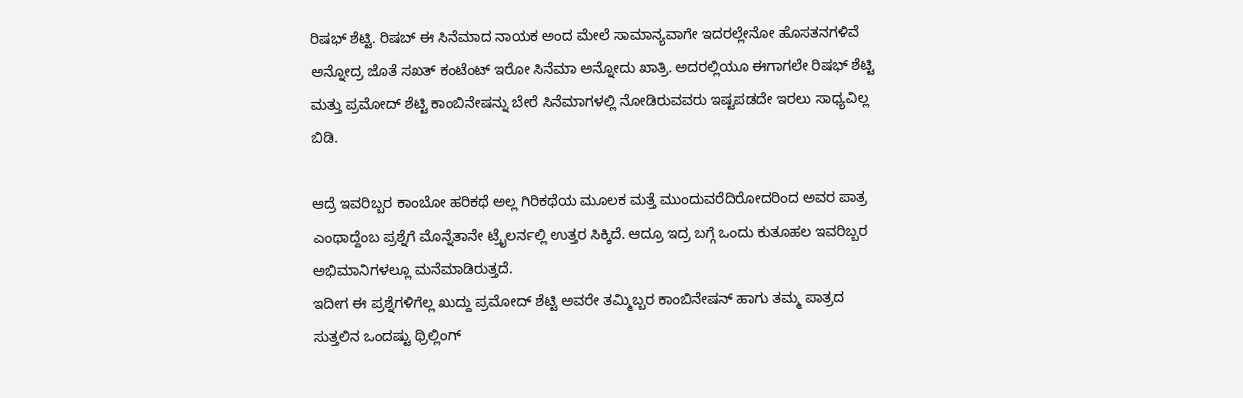ರಿಷಭ್ ಶೆಟ್ಟಿ. ರಿಷಬ್ ಈ ಸಿನೆಮಾದ ನಾಯಕ ಅಂದ ಮೇಲೆ ಸಾಮಾನ್ಯವಾಗೇ ಇದರಲ್ಲೇನೋ ಹೊಸತನಗಳಿವೆ ಅನ್ನೋದ್ರ ಜೊತೆ ಸಖತ್ ಕಂಟೆಂಟ್ ಇರೋ ಸಿನೆಮಾ ಅನ್ನೋದು ಖಾತ್ರಿ. ಅದರಲ್ಲಿಯೂ ಈಗಾಗಲೇ ರಿಷಭ್ ಶೆಟ್ಟಿ ಮತ್ತು ಪ್ರಮೋದ್ ಶೆಟ್ಟಿ ಕಾಂಬಿನೇಷನ್ನು ಬೇರೆ ಸಿನೆಮಾಗಳಲ್ಲಿ ನೋಡಿರುವವರು ಇಷ್ಟಪಡದೇ ಇರಲು ಸಾಧ್ಯವಿಲ್ಲ ಬಿಡಿ.

ಆದ್ರೆ ಇವರಿಬ್ಬರ ಕಾಂಬೋ ಹರಿಕಥೆ ಅಲ್ಲ ಗಿರಿಕಥೆಯ ಮೂಲಕ ಮತ್ತೆ ಮುಂದುವರೆದಿರೋದರಿಂದ ಅವರ ಪಾತ್ರ ಎಂಥಾದ್ದೆಂಬ ಪ್ರಶ್ನೆಗೆ ಮೊನ್ನೆತಾನೇ ಟ್ರೈಲರ್ನಲ್ಲಿ ಉತ್ತರ ಸಿಕ್ಕಿದೆ. ಆದ್ರೂ ಇದ್ರ ಬಗ್ಗೆ ಒಂದು ಕುತೂಹಲ ಇವರಿಬ್ಬರ ಅಭಿಮಾನಿಗಳಲ್ಲೂ ಮನೆಮಾಡಿರುತ್ತದೆ.
ಇದೀಗ ಈ ಪ್ರಶ್ನೆಗಳಿಗೆಲ್ಲ ಖುದ್ದು ಪ್ರಮೋದ್ ಶೆಟ್ಟಿ ಅವರೇ ತಮ್ಮಿಬ್ಬರ ಕಾಂಬಿನೇಷನ್ ಹಾಗು ತಮ್ಮ ಪಾತ್ರದ ಸುತ್ತಲಿನ ಒಂದಷ್ಟು ಥ್ರಿಲ್ಲಿಂಗ್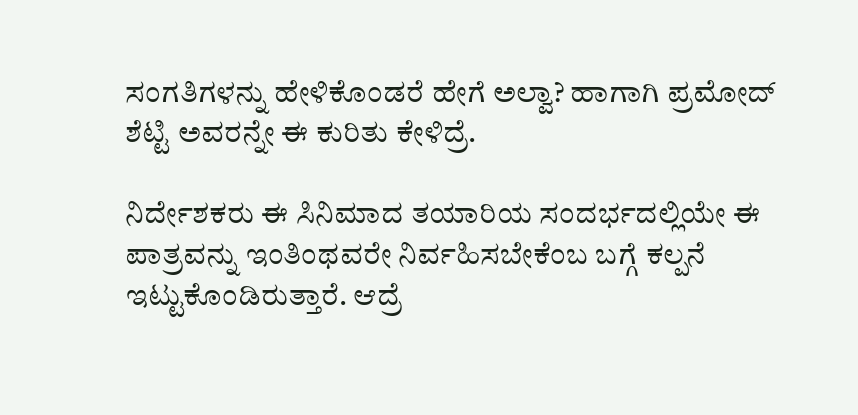ಸಂಗತಿಗಳನ್ನು ಹೇಳಿಕೊಂಡರೆ ಹೇಗೆ ಅಲ್ವಾ? ಹಾಗಾಗಿ ಪ್ರಮೋದ್ ಶೆಟ್ಟಿ ಅವರನ್ನೇ ಈ ಕುರಿತು ಕೇಳಿದ್ರೆ.

ನಿರ್ದೇಶಕರು ಈ ಸಿನಿಮಾದ ತಯಾರಿಯ ಸಂದರ್ಭದಲ್ಲಿಯೇ ಈ ಪಾತ್ರವನ್ನು ಇಂತಿಂಥವರೇ ನಿರ್ವಹಿಸಬೇಕೆಂಬ ಬಗ್ಗೆ ಕಲ್ಪನೆ ಇಟ್ಟುಕೊಂಡಿರುತ್ತಾರೆ. ಆದ್ರೆ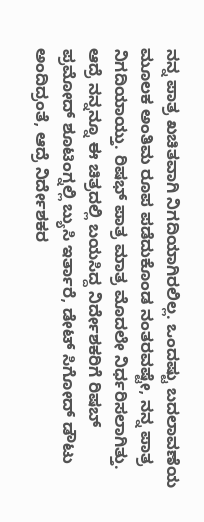ನನ್ನ ಪಾತ್ರ ಖಚಿತವಾಗಿ ನಿಗದಿಯಾಗಿರಲಿಲ್ಲ. ಒಂದಷ್ಟು ಬದಲಾವಣೆಯ ಮೂಲಕ ಅಂತಿಮ ರೂಪ ಪಡೆದುಕೊಂಡ ನಂತರವಷ್ಟೇ, ನನ್ನ ಪಾತ್ರ ನಿಗದಿಯಾಯ್ತು. ರಿಷಭ್ ಪಾತ್ರ ಮಾತ್ರ ಮೊದಲೇ ನಿರ್ಧರಿಸಲಾಗಿತ್ತು.
ಆದ್ರೆ ನನ್ನನ್ನೂ ಈ ಚಿತ್ರದಲ್ಲಿ ಬಯಸಿದ್ದ ನಿರ್ದೇಶಕರಿಗೆ ರಿಷಬ್ ಪ್ರಮೋದ್ ಶೂಟಿಂಗ್ನಲ್ಲಿ ಬ್ಯುಸಿ ಇರ್ತಾರೆ, ಡೇಟ್ ಸಿಗೋದ್ ಡೌಟು ಅಂದಿದ್ರಂತೆ, ಆದ್ರೆ ನಿರ್ದೇಶಕರ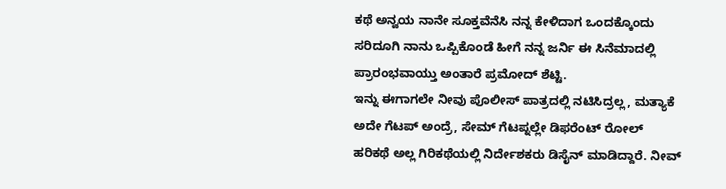ಕಥೆ ಅನ್ವಯ ನಾನೇ ಸೂಕ್ತವೆನೆಸಿ ನನ್ನ ಕೇಳಿದಾಗ ಒಂದಕ್ಕೊಂದು ಸರಿದೂಗಿ ನಾನು ಒಪ್ಪಿಕೊಂಡೆ ಹೀಗೆ ನನ್ನ ಜರ್ನಿ ಈ ಸಿನೆಮಾದಲ್ಲಿ ಪ್ರಾರಂಭವಾಯ್ತು ಅಂತಾರೆ ಪ್ರಮೋದ್ ಶೆಟ್ಟಿ.
ಇನ್ನು ಈಗಾಗಲೇ ನೀವು ಪೊಲೀಸ್ ಪಾತ್ರದಲ್ಲಿ ನಟಿಸಿದ್ರಲ್ಲ, ಮತ್ಯಾಕೆ ಅದೇ ಗೆಟಪ್ ಅಂದ್ರೆ, ಸೇಮ್ ಗೆಟಪ್ನಲ್ಲೇ ಡಿಫರೆಂಟ್ ರೋಲ್ ಹರಿಕಥೆ ಅಲ್ಲ ಗಿರಿಕಥೆಯಲ್ಲಿ ನಿರ್ದೇಶಕರು ಡಿಸೈನ್ ಮಾಡಿದ್ದಾರೆ. ನೀವ್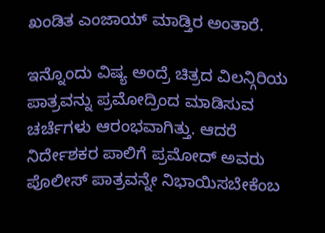ಖಂಡಿತ ಎಂಜಾಯ್ ಮಾಡ್ತಿರ ಅಂತಾರೆ.

ಇನ್ನೊಂದು ವಿಷ್ಯ ಅಂದ್ರೆ ಚಿತ್ರದ ವಿಲನ್ಗಿರಿಯ ಪಾತ್ರವನ್ನು ಪ್ರಮೋದ್ರಿಂದ ಮಾಡಿಸುವ ಚರ್ಚೆಗಳು ಆರಂಭವಾಗಿತ್ತು. ಆದರೆ ನಿರ್ದೇಶಕರ ಪಾಲಿಗೆ ಪ್ರಮೋದ್ ಅವರು ಪೊಲೀಸ್ ಪಾತ್ರವನ್ನೇ ನಿಭಾಯಿಸಬೇಕೆಂಬ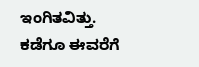ಇಂಗಿತವಿತ್ತು.
ಕಡೆಗೂ ಈವರೆಗೆ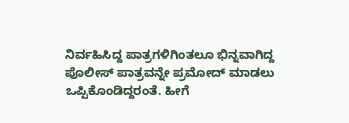ನಿರ್ವಹಿಸಿದ್ದ ಪಾತ್ರಗಳಿಗಿಂತಲೂ ಭಿನ್ನವಾಗಿದ್ದ ಪೊಲೀಸ್ ಪಾತ್ರವನ್ನೇ ಪ್ರಮೋದ್ ಮಾಡಲು ಒಪ್ಪಿಕೊಂಡಿದ್ದರಂತೆ. ಹೀಗೆ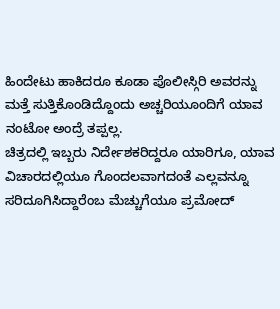ಹಿಂದೇಟು ಹಾಕಿದರೂ ಕೂಡಾ ಪೊಲೀಸ್ಗಿರಿ ಅವರನ್ನು ಮತ್ತೆ ಸುತ್ತಿಕೊಂಡಿದ್ದೊಂದು ಅಚ್ಚರಿಯೂಂದಿಗೆ ಯಾವ ನಂಟೋ ಅಂದ್ರೆ ತಪ್ಪಲ್ಲ.
ಚಿತ್ರದಲ್ಲಿ ಇಬ್ಬರು ನಿರ್ದೇಶಕರಿದ್ದರೂ ಯಾರಿಗೂ, ಯಾವ ವಿಚಾರದಲ್ಲಿಯೂ ಗೊಂದಲವಾಗದಂತೆ ಎಲ್ಲವನ್ನೂ ಸರಿದೂಗಿಸಿದ್ದಾರೆಂಬ ಮೆಚ್ಚುಗೆಯೂ ಪ್ರಮೋದ್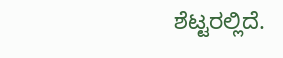ಶೆಟ್ಟರಲ್ಲಿದೆ.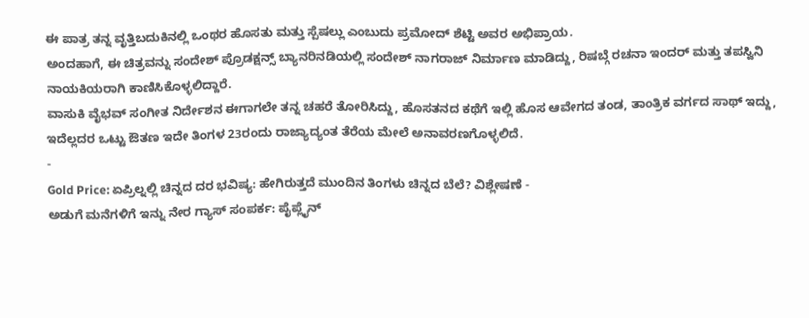ಈ ಪಾತ್ರ ತನ್ನ ವೃತ್ತಿಬದುಕಿನಲ್ಲಿ ಒಂಥರ ಹೊಸತು ಮತ್ತು ಸ್ಪೆಷಲ್ಲು ಎಂಬುದು ಪ್ರಮೋದ್ ಶೆಟ್ಟಿ ಅವರ ಅಭಿಪ್ರಾಯ.
ಅಂದಹಾಗೆ, ಈ ಚಿತ್ರವನ್ನು ಸಂದೇಶ್ ಪ್ರೊಡಕ್ಷನ್ಸ್ ಬ್ಯಾನರಿನಡಿಯಲ್ಲಿ ಸಂದೇಶ್ ನಾಗರಾಜ್ ನಿರ್ಮಾಣ ಮಾಡಿದ್ದು, ರಿಷಬ್ಗೆ ರಚನಾ ಇಂದರ್ ಮತ್ತು ತಪಸ್ವಿನಿ ನಾಯಕಿಯರಾಗಿ ಕಾಣಿಸಿಕೊಳ್ಳಲಿದ್ದಾರೆ.
ವಾಸುಕಿ ವೈಭವ್ ಸಂಗೀತ ನಿರ್ದೇಶನ ಈಗಾಗಲೇ ತನ್ನ ಚಹರೆ ತೋರಿಸಿದ್ದು, ಹೊಸತನದ ಕಥೆಗೆ ಇಲ್ಲಿ ಹೊಸ ಆವೇಗದ ತಂಡ, ತಾಂತ್ರಿಕ ವರ್ಗದ ಸಾಥ್ ಇದ್ದು, ಇದೆಲ್ಲದರ ಒಟ್ಟು ಔತಣ ಇದೇ ತಿಂಗಳ 23ರಂದು ರಾಜ್ಯಾದ್ಯಂತ ತೆರೆಯ ಮೇಲೆ ಅನಾವರಣಗೊಳ್ಳಲಿದೆ.
-
Gold Price: ಏಪ್ರಿಲ್ನಲ್ಲಿ ಚಿನ್ನದ ದರ ಭವಿಷ್ಯ: ಹೇಗಿರುತ್ತದೆ ಮುಂದಿನ ತಿಂಗಳು ಚಿನ್ನದ ಬೆಲೆ? ವಿಶ್ಲೇಷಣೆ -
ಅಡುಗೆ ಮನೆಗಳಿಗೆ ಇನ್ನು ನೇರ ಗ್ಯಾಸ್ ಸಂಪರ್ಕ: ಪೈಪ್ಲೈನ್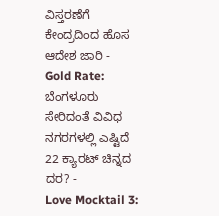ವಿಸ್ತರಣೆಗೆ ಕೇಂದ್ರದಿಂದ ಹೊಸ ಆದೇಶ ಜಾರಿ -
Gold Rate: ಬೆಂಗಳೂರು ಸೇರಿದಂತೆ ವಿವಿಧ ನಗರಗಳಲ್ಲಿ ಎಷ್ಟಿದೆ 22 ಕ್ಯಾರಟ್ ಚಿನ್ನದ ದರ? -
Love Mocktail 3: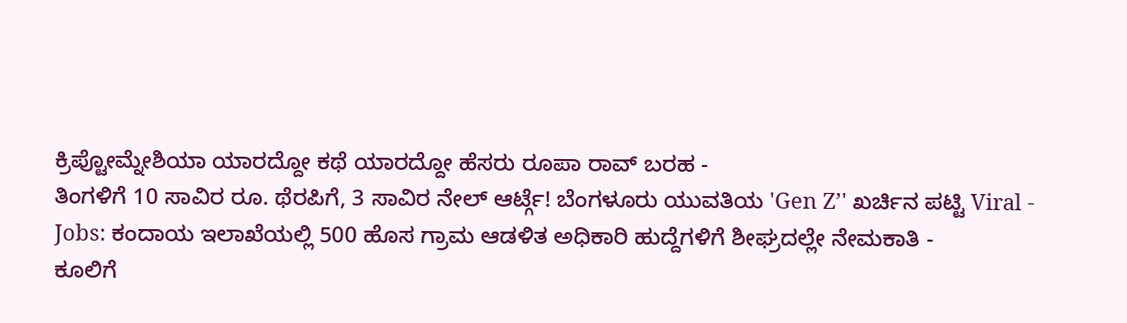ಕ್ರಿಪ್ಟೋಮ್ನೇಶಿಯಾ ಯಾರದ್ದೋ ಕಥೆ ಯಾರದ್ದೋ ಹೆಸರು ರೂಪಾ ರಾವ್ ಬರಹ -
ತಿಂಗಳಿಗೆ 10 ಸಾವಿರ ರೂ. ಥೆರಪಿಗೆ, 3 ಸಾವಿರ ನೇಲ್ ಆರ್ಟ್ಗೆ! ಬೆಂಗಳೂರು ಯುವತಿಯ 'Gen Z’' ಖರ್ಚಿನ ಪಟ್ಟಿ Viral -
Jobs: ಕಂದಾಯ ಇಲಾಖೆಯಲ್ಲಿ 500 ಹೊಸ ಗ್ರಾಮ ಆಡಳಿತ ಅಧಿಕಾರಿ ಹುದ್ದೆಗಳಿಗೆ ಶೀಘ್ರದಲ್ಲೇ ನೇಮಕಾತಿ -
ಕೂಲಿಗೆ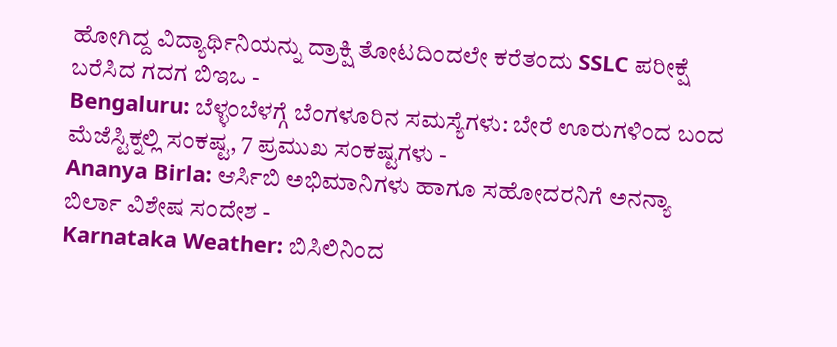ಹೋಗಿದ್ದ ವಿದ್ಯಾರ್ಥಿನಿಯನ್ನು ದ್ರಾಕ್ಷಿ ತೋಟದಿಂದಲೇ ಕರೆತಂದು SSLC ಪರೀಕ್ಷೆ ಬರೆಸಿದ ಗದಗ ಬಿಇಒ -
Bengaluru: ಬೆಳ್ಳಂಬೆಳಗ್ಗೆ ಬೆಂಗಳೂರಿನ ಸಮಸ್ಯೆಗಳು: ಬೇರೆ ಊರುಗಳಿಂದ ಬಂದ ಮೆಜೆಸ್ಟಿಕ್ನಲ್ಲಿ ಸಂಕಷ್ಟ, 7 ಪ್ರಮುಖ ಸಂಕಷ್ಟಗಳು -
Ananya Birla: ಆರ್ಸಿಬಿ ಅಭಿಮಾನಿಗಳು ಹಾಗೂ ಸಹೋದರನಿಗೆ ಅನನ್ಯಾ ಬಿರ್ಲಾ ವಿಶೇಷ ಸಂದೇಶ -
Karnataka Weather: ಬಿಸಿಲಿನಿಂದ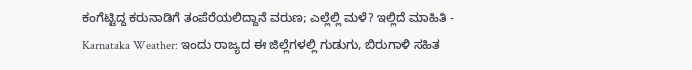ಕಂಗೆಟ್ಟಿದ್ದ ಕರುನಾಡಿಗೆ ತಂಪೆರೆಯಲಿದ್ದಾನೆ ವರುಣ; ಎಲ್ಲೆಲ್ಲಿ ಮಳೆ? ಇಲ್ಲಿದೆ ಮಾಹಿತಿ -
Karnataka Weather: ಇಂದು ರಾಜ್ಯದ ಈ ಜಿಲ್ಲೆಗಳಲ್ಲಿ ಗುಡುಗು, ಬಿರುಗಾಳಿ ಸಹಿತ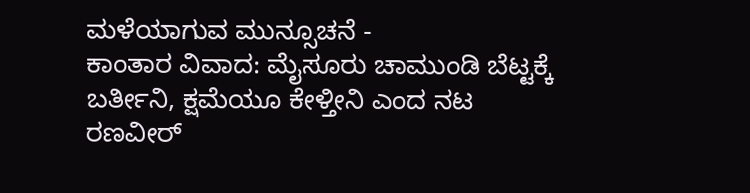ಮಳೆಯಾಗುವ ಮುನ್ಸೂಚನೆ -
ಕಾಂತಾರ ವಿವಾದ: ಮೈಸೂರು ಚಾಮುಂಡಿ ಬೆಟ್ಟಕ್ಕೆ ಬರ್ತೀನಿ, ಕ್ಷಮೆಯೂ ಕೇಳ್ತೀನಿ ಎಂದ ನಟ ರಣವೀರ್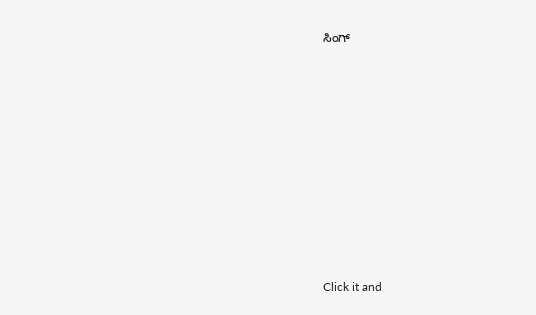ಸಿಂಗ್












Click it and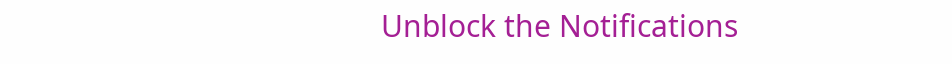Unblock the Notifications